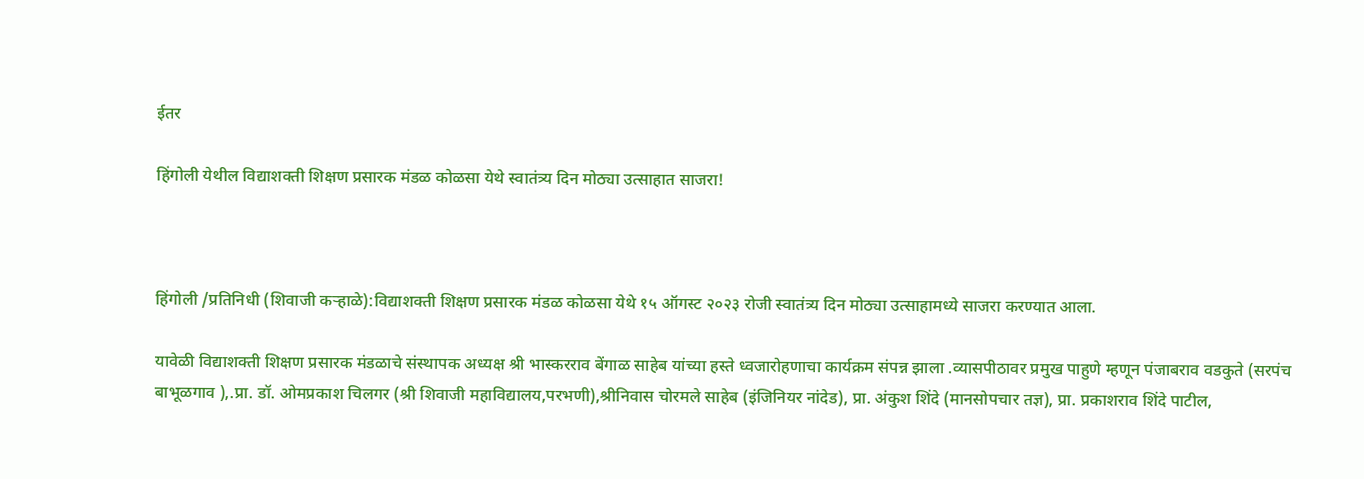ईतर

हिंगोली येथील विद्याशक्ती शिक्षण प्रसारक मंडळ कोळसा येथे स्वातंत्र्य दिन मोठ्या उत्साहात साजरा!



हिंगोली /प्रतिनिधी (शिवाजी कऱ्हाळे):विद्याशक्ती शिक्षण प्रसारक मंडळ कोळसा येथे १५ ऑगस्ट २०२३ रोजी स्वातंत्र्य दिन मोठ्या उत्साहामध्ये साजरा करण्यात आला.

यावेळी विद्याशक्ती शिक्षण प्रसारक मंडळाचे संस्थापक अध्यक्ष श्री भास्करराव बेंगाळ साहेब यांच्या हस्ते ध्वजारोहणाचा कार्यक्रम संपन्न झाला .व्यासपीठावर प्रमुख पाहुणे म्हणून पंजाबराव वडकुते (सरपंच बाभूळगाव ),.प्रा. डॉ. ओमप्रकाश चिलगर (श्री शिवाजी महाविद्यालय,परभणी),श्रीनिवास चोरमले साहेब (इंजिनियर नांदेड), प्रा. अंकुश शिंदे (मानसोपचार तज्ञ), प्रा. प्रकाशराव शिंदे पाटील,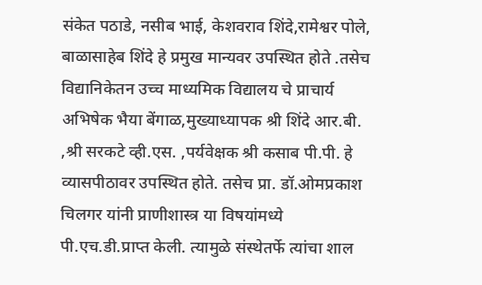संकेत पठाडे, नसीब भाई, केशवराव शिंदे,रामेश्वर पोले, बाळासाहेब शिंदे हे प्रमुख मान्यवर उपस्थित होते .तसेच विद्यानिकेतन उच्च माध्यमिक विद्यालय चे प्राचार्य अभिषेक भैया बेंगाळ,मुख्याध्यापक श्री शिंदे आर.बी. ,श्री सरकटे व्ही.एस. ,पर्यवेक्षक श्री कसाब पी.पी. हे व्यासपीठावर उपस्थित होते. तसेच प्रा. डॉ.ओमप्रकाश चिलगर यांनी प्राणीशास्त्र या विषयांमध्ये पी.एच.डी.प्राप्त केली. त्यामुळे संस्थेतर्फे त्यांचा शाल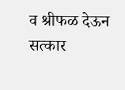व श्रीफळ देऊन सत्कार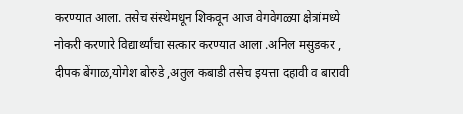करण्यात आला. तसेच संस्थेमधून शिकवून आज वेगवेगळ्या क्षेत्रांमध्ये नोकरी करणारे विद्यार्थ्यांचा सत्कार करण्यात आला .अनिल मसुडकर , दीपक बेंगाळ,योगेश बोरुडे ,अतुल कबाडी तसेच इयत्ता दहावी व बारावी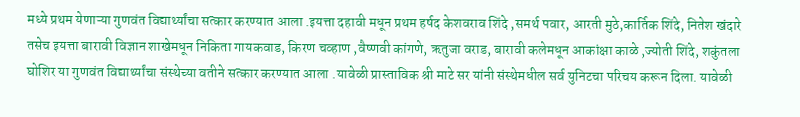मध्ये प्रथम येणाऱ्या गुणवंत विद्यार्थ्यांचा सत्कार करण्यात आला .इयत्ता दहावी मधून प्रथम हर्षद केशवराव शिंदे ,समर्थ पवार, आरती मुठे,कार्तिक शिंदे, नितेश खंदारे तसेच इयत्ता बारावी विज्ञान शाखेमधून निकिता गायकवाड, किरण चव्हाण ,वैष्णवी कांगणे, ऋतुजा वराड, बारावी कलेमधून आकांक्षा काळे ,ज्योती शिंदे, शकुंतला घोशिर या गुणवंत विद्यार्थ्यांचा संस्थेच्या वतीने सत्कार करण्यात आला .यावेळी प्रास्ताविक श्री माटे सर यांनी संस्थेमधील सर्व युनिटचा परिचय करून दिला. यावेळी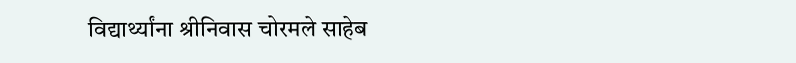विद्यार्थ्यांना श्रीनिवास चोरमले साहेब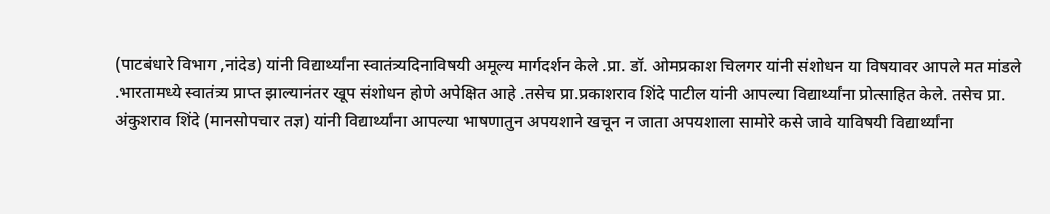(पाटबंधारे विभाग ,नांदेड) यांनी विद्यार्थ्यांना स्वातंत्र्यदिनाविषयी अमूल्य मार्गदर्शन केले .प्रा. डॉ. ओमप्रकाश चिलगर यांनी संशोधन या विषयावर आपले मत मांडले .भारतामध्ये स्वातंत्र्य प्राप्त झाल्यानंतर खूप संशोधन होणे अपेक्षित आहे .तसेच प्रा.प्रकाशराव शिंदे पाटील यांनी आपल्या विद्यार्थ्यांना प्रोत्साहित केले. तसेच प्रा. अंकुशराव शिंदे (मानसोपचार तज्ञ) यांनी विद्यार्थ्यांना आपल्या भाषणातुन अपयशाने खचून न जाता अपयशाला सामोरे कसे जावे याविषयी विद्यार्थ्यांना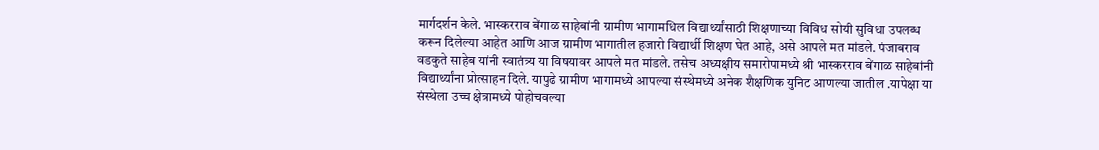मार्गदर्शन केले. भास्करराव बेंगाळ साहेबांनी ग्रामीण भागामधिल विद्यार्थ्यांसाठी शिक्षणाच्या विविध सोयी सुविधा उपलब्ध करून दिलेल्या आहेत आणि आज ग्रामीण भागातील हजारो विद्यार्थी शिक्षण घेत आहे, असे आपले मत मांडले. पंजाबराव वडकुते साहेब यांनी स्वातंत्र्य या विषयावर आपले मत मांडले. तसेच अध्यक्षीय समारोपामध्ये श्री भास्करराव बेंगाळ साहेबांनी विद्यार्थ्यांना प्रोत्साहन दिले. यापुढे ग्रामीण भागामध्ये आपल्या संस्थेमध्ये अनेक शैक्षणिक युनिट आणल्या जातील .यापेक्षा या संस्थेला उच्च क्षेत्रामध्ये पोहोचवल्या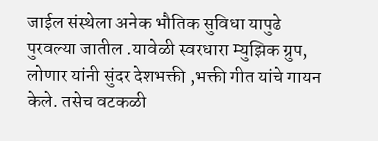जाईल संस्थेला अनेक भौतिक सुविधा यापुढे पुरवल्या जातील .यावेळी स्वरधारा म्युझिक ग्रुप, लोणार यांनी सुंदर देशभक्ती ,भक्ती गीत यांचे गायन केले. तसेच वटकळी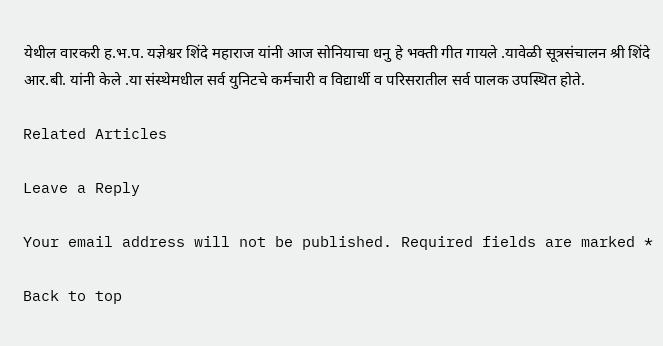येथील वारकरी ह.भ.प. यज्ञेश्वर शिंदे महाराज यांनी आज सोनियाचा धनु हे भक्ती गीत गायले .यावेळी सूत्रसंचालन श्री शिंदे आर.बी. यांनी केले .या संस्थेमधील सर्व युनिटचे कर्मचारी व विद्यार्थी व परिसरातील सर्व पालक उपस्थित होते.

Related Articles

Leave a Reply

Your email address will not be published. Required fields are marked *

Back to top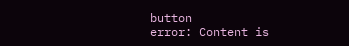button
error: Content is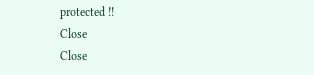protected !!
Close
Close